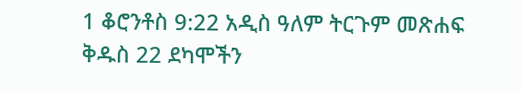1 ቆሮንቶስ 9:22 አዲስ ዓለም ትርጉም መጽሐፍ ቅዱስ 22 ደካሞችን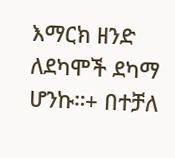እማርክ ዘንድ ለደካሞች ደካማ ሆንኩ።+ በተቻለ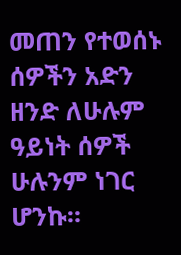መጠን የተወሰኑ ሰዎችን አድን ዘንድ ለሁሉም ዓይነት ሰዎች ሁሉንም ነገር ሆንኩ።